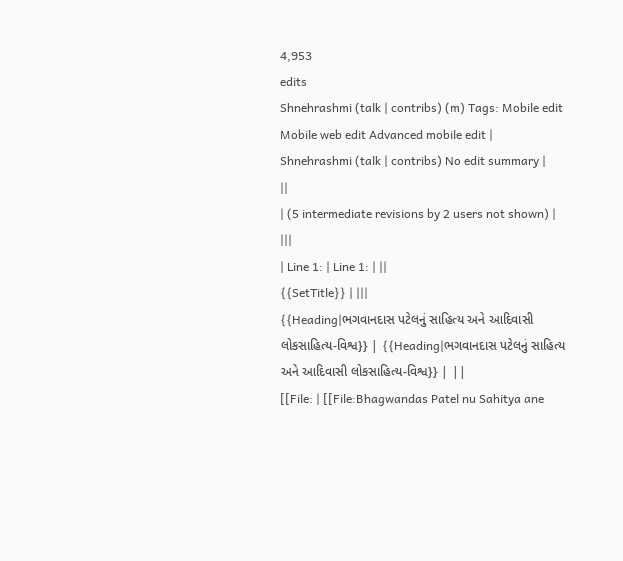4,953
edits
Shnehrashmi (talk | contribs) (m) Tags: Mobile edit Mobile web edit Advanced mobile edit |
Shnehrashmi (talk | contribs) No edit summary |
||
| (5 intermediate revisions by 2 users not shown) | |||
| Line 1: | Line 1: | ||
{{SetTitle}} | |||
{{Heading|ભગવાનદાસ પટેલનું સાહિત્ય અને આદિવાસી લોકસાહિત્ય-વિશ્વ}} | {{Heading|ભગવાનદાસ પટેલનું સાહિત્ય અને આદિવાસી લોકસાહિત્ય-વિશ્વ}} | ||
[[File: | [[File:Bhagwandas Patel nu Sahitya ane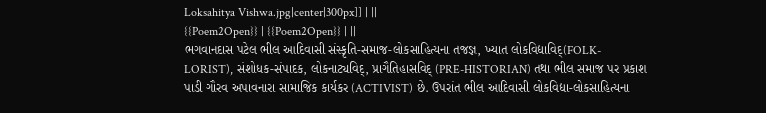Loksahitya Vishwa.jpg|center|300px]] | ||
{{Poem2Open}} | {{Poem2Open}} | ||
ભગવાનદાસ પટેલ ભીલ આદિવાસી સંસ્કૃતિ-સમાજ-લોકસાહિત્યના તજજ્ઞ, ખ્યાત લોકવિદ્યાવિદ્(FOLK-LORIST), સંશોધક-સંપાદક, લોકનાટ્યવિદ્, પ્રાગૈતિહાસવિદ્ (PRE-HISTORIAN) તથા ભીલ સમાજ પર પ્રકાશ પાડી ગૌરવ અપાવનારા સામાજિક કાર્યકર (ACTIVIST) છે. ઉપરાંત ભીલ આદિવાસી લોકવિદ્યા-લોકસાહિત્યના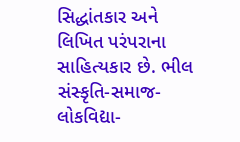સિદ્ધાંતકાર અને લિખિત પરંપરાના સાહિત્યકાર છે. ભીલ સંસ્કૃતિ-સમાજ-લોકવિદ્યા-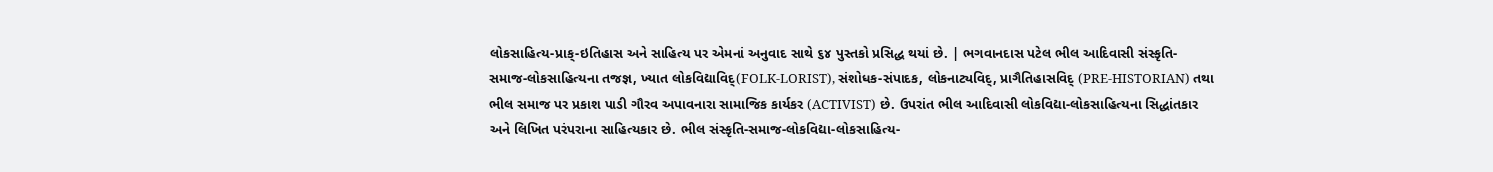લોકસાહિત્ય-પ્રાક્-ઇતિહાસ અને સાહિત્ય પર એમનાં અનુવાદ સાથે ૬૪ પુસ્તકો પ્રસિદ્ધ થયાં છે. | ભગવાનદાસ પટેલ ભીલ આદિવાસી સંસ્કૃતિ-સમાજ-લોકસાહિત્યના તજજ્ઞ, ખ્યાત લોકવિદ્યાવિદ્(FOLK-LORIST), સંશોધક-સંપાદક, લોકનાટ્યવિદ્, પ્રાગૈતિહાસવિદ્ (PRE-HISTORIAN) તથા ભીલ સમાજ પર પ્રકાશ પાડી ગૌરવ અપાવનારા સામાજિક કાર્યકર (ACTIVIST) છે. ઉપરાંત ભીલ આદિવાસી લોકવિદ્યા-લોકસાહિત્યના સિદ્ધાંતકાર અને લિખિત પરંપરાના સાહિત્યકાર છે. ભીલ સંસ્કૃતિ-સમાજ-લોકવિદ્યા-લોકસાહિત્ય-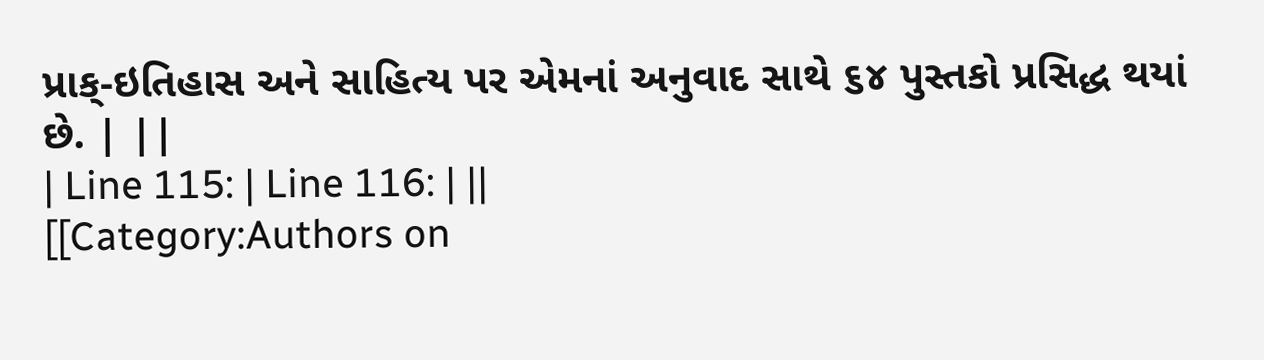પ્રાક્-ઇતિહાસ અને સાહિત્ય પર એમનાં અનુવાદ સાથે ૬૪ પુસ્તકો પ્રસિદ્ધ થયાં છે. | ||
| Line 115: | Line 116: | ||
[[Category:Authors on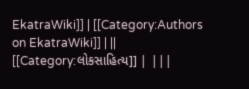EkatraWiki]] | [[Category:Authors on EkatraWiki]] | ||
[[Category:લોકસાહિત્ય]] | |||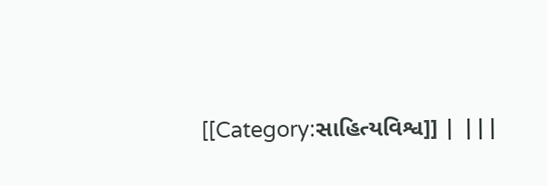[[Category:સાહિત્યવિશ્વ]] | |||